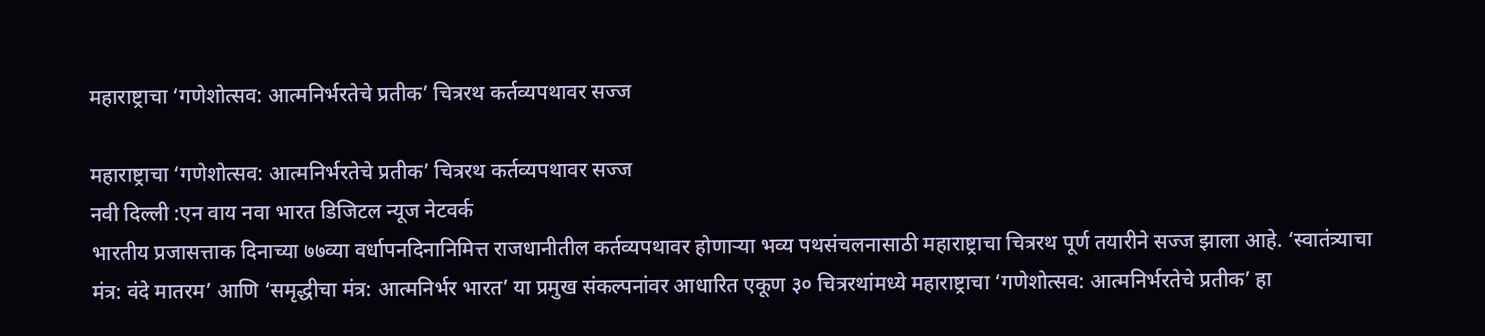महाराष्ट्राचा ‘गणेशोत्सव: आत्मनिर्भरतेचे प्रतीक’ चित्ररथ कर्तव्यपथावर सज्ज

महाराष्ट्राचा ‘गणेशोत्सव: आत्मनिर्भरतेचे प्रतीक’ चित्ररथ कर्तव्यपथावर सज्ज
नवी दिल्ली :एन वाय नवा भारत डिजिटल न्यूज नेटवर्क
भारतीय प्रजासत्ताक दिनाच्या ७७व्या वर्धापनदिनानिमित्त राजधानीतील कर्तव्यपथावर होणाऱ्या भव्य पथसंचलनासाठी महाराष्ट्राचा चित्ररथ पूर्ण तयारीने सज्ज झाला आहे. ‘स्वातंत्र्याचा मंत्र: वंदे मातरम’ आणि ‘समृद्धीचा मंत्र: आत्मनिर्भर भारत’ या प्रमुख संकल्पनांवर आधारित एकूण ३० चित्ररथांमध्ये महाराष्ट्राचा ‘गणेशोत्सव: आत्मनिर्भरतेचे प्रतीक’ हा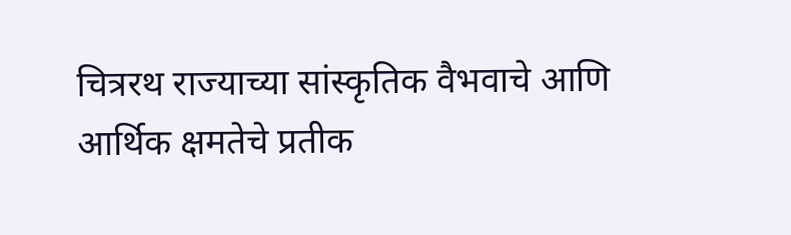चित्ररथ राज्याच्या सांस्कृतिक वैभवाचे आणि आर्थिक क्षमतेचे प्रतीक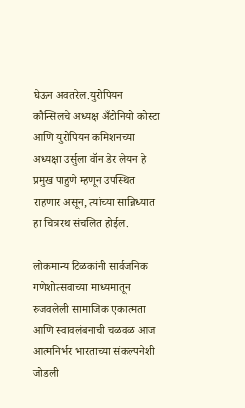घेऊन अवतरेल.युरोपियन कौन्सिलचे अध्यक्ष अँटोनियो कोस्टा आणि युरोपियन कमिशनच्या अध्यक्षा उर्सुला वॉन डेर लेयन हे प्रमुख पाहुणे म्हणून उपस्थित राहणार असून, त्यांच्या सान्निध्यात हा चित्ररथ संचलित होईल.

लोकमान्य टिळकांनी सार्वजनिक गणेशोत्सवाच्या माध्यमातून रुजवलेली सामाजिक एकात्मता आणि स्वावलंबनाची चळवळ आज आत्मनिर्भर भारताच्या संकल्पनेशी जोडली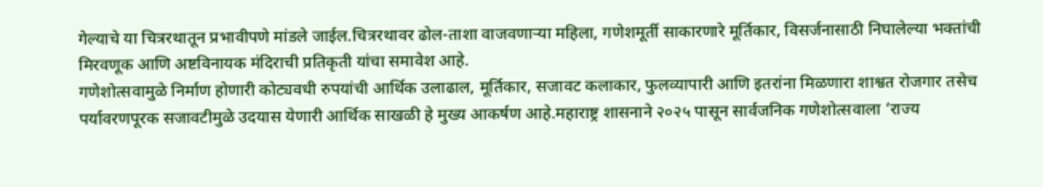गेल्याचे या चित्ररथातून प्रभावीपणे मांडले जाईल.चित्ररथावर ढोल-ताशा वाजवणाऱ्या महिला, गणेशमूर्ती साकारणारे मूर्तिकार, विसर्जनासाठी निघालेल्या भक्तांची मिरवणूक आणि अष्टविनायक मंदिराची प्रतिकृती यांचा समावेश आहे.
गणेशोत्सवामुळे निर्माण होणारी कोट्यवधी रुपयांची आर्थिक उलाढाल, मूर्तिकार, सजावट कलाकार, फुलव्यापारी आणि इतरांना मिळणारा शाश्वत रोजगार तसेच पर्यावरणपूरक सजावटीमुळे उदयास येणारी आर्थिक साखळी हे मुख्य आकर्षण आहे.महाराष्ट्र शासनाने २०२५ पासून सार्वजनिक गणेशोत्सवाला ‘राज्य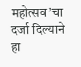महोत्सव’चा दर्जा दिल्याने हा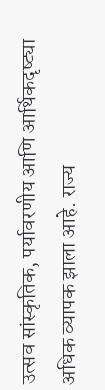उत्सव सांस्कृतिक, पर्यावरणीय आणि आर्थिकदृष्ट्या अधिक व्यापक झाला आहे. राज्य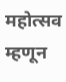महोत्सव म्हणून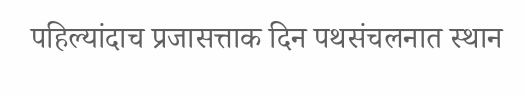पहिल्यांदाच प्रजासत्ताक दिन पथसंचलनात स्थान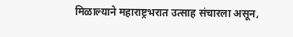मिळाल्याने महाराष्ट्रभरात उत्साह संचारला असून,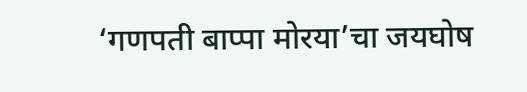‘गणपती बाप्पा मोरया’चा जयघोष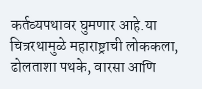कर्तव्यपथावर घुमणार आहे.या चित्ररथामुळे महाराष्ट्राची लोककला, ढोलताशा पथके, वारसा आणि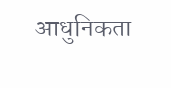आधुनिकता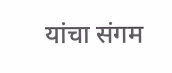यांचा संगम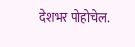देशभर पोहोचेल.